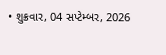• શુક્રવાર, 04 સપ્ટેમ્બર, 2026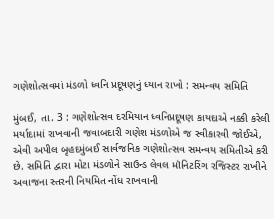ગણેશોત્સવમાં મંડળો ધ્વનિ પ્રદૂષણનું ધ્યાન રાખો : સમન્વય સમિતિ

મુંબઈ, તા. 3 : ગણેશોત્સવ દરમિયાન ધ્વનિપ્રદૂષણ કાયદાએ નક્કી કરેલી મર્યાદામાં રાખવાની જવાબદારી ગણેશ મંડળોએ જ સ્વીકારવી જોઈએ, એવી અપીલ બૃહદમુંબઈ સાર્વજનિક ગણેશોત્સવ સમન્વય સમિતીએ કરી છે. સમિતિ દ્વારા મોટા મંડળોને સાઉન્ડ લેવલ મૉનિટરિંગ રજિસ્ટર રાખીને અવાજના સ્તરની નિયમિત નોંધ રાખવાની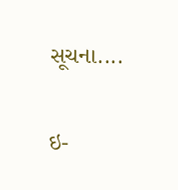સૂચના....

ઇ-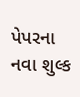પેપરના નવા શુલ્ક